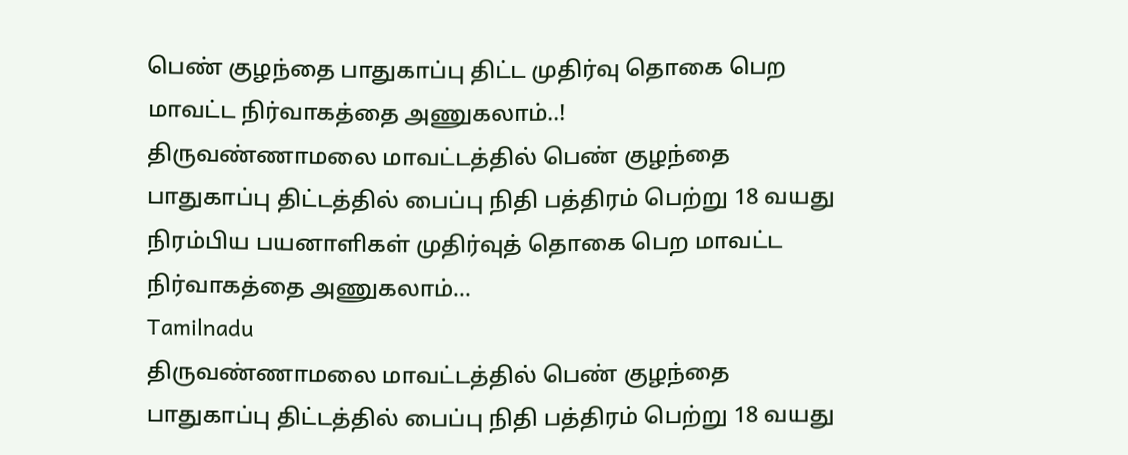பெண் குழந்தை பாதுகாப்பு திட்ட முதிர்வு தொகை பெற மாவட்ட நிர்வாகத்தை அணுகலாம்..!
திருவண்ணாமலை மாவட்டத்தில் பெண் குழந்தை பாதுகாப்பு திட்டத்தில் பைப்பு நிதி பத்திரம் பெற்று 18 வயது நிரம்பிய பயனாளிகள் முதிர்வுத் தொகை பெற மாவட்ட நிர்வாகத்தை அணுகலாம்…
Tamilnadu
திருவண்ணாமலை மாவட்டத்தில் பெண் குழந்தை பாதுகாப்பு திட்டத்தில் பைப்பு நிதி பத்திரம் பெற்று 18 வயது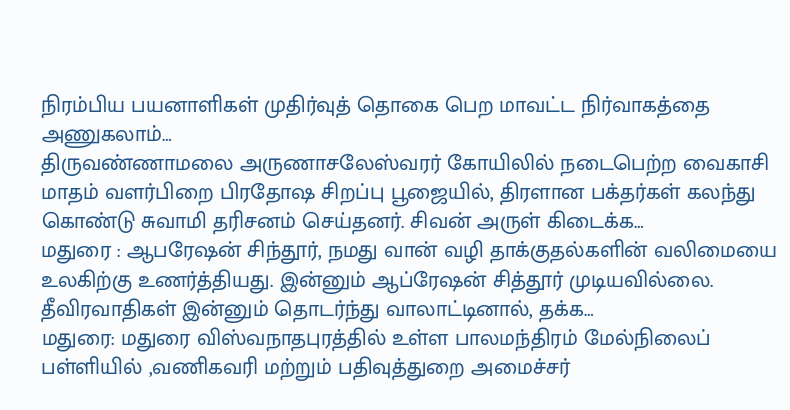நிரம்பிய பயனாளிகள் முதிர்வுத் தொகை பெற மாவட்ட நிர்வாகத்தை அணுகலாம்…
திருவண்ணாமலை அருணாசலேஸ்வரர் கோயிலில் நடைபெற்ற வைகாசி மாதம் வளர்பிறை பிரதோஷ சிறப்பு பூஜையில், திரளான பக்தர்கள் கலந்து கொண்டு சுவாமி தரிசனம் செய்தனர். சிவன் அருள் கிடைக்க…
மதுரை : ஆபரேஷன் சிந்தூர், நமது வான் வழி தாக்குதல்களின் வலிமையை உலகிற்கு உணர்த்தியது. இன்னும் ஆப்ரேஷன் சித்தூர் முடியவில்லை. தீவிரவாதிகள் இன்னும் தொடர்ந்து வாலாட்டினால், தக்க…
மதுரை: மதுரை விஸ்வநாதபுரத்தில் உள்ள பாலமந்திரம் மேல்நிலைப் பள்ளியில் ,வணிகவரி மற்றும் பதிவுத்துறை அமைச்சர்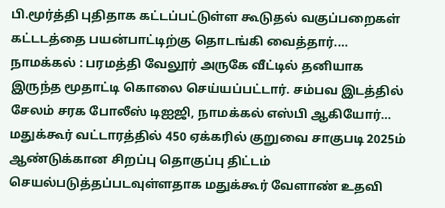பி.மூர்த்தி புதிதாக கட்டப்பட்டுள்ள கூடுதல் வகுப்பறைகள் கட்டடத்தை பயன்பாட்டிற்கு தொடங்கி வைத்தார்.…
நாமக்கல் : பரமத்தி வேலூர் அருகே வீட்டில் தனியாக இருந்த மூதாட்டி கொலை செய்யப்பட்டார். சம்பவ இடத்தில் சேலம் சரக போலீஸ் டிஐஜி, நாமக்கல் எஸ்பி ஆகியோர்…
மதுக்கூர் வட்டாரத்தில் 450 ஏக்கரில் குறுவை சாகுபடி 2025ம் ஆண்டுக்கான சிறப்பு தொகுப்பு திட்டம் செயல்படுத்தப்படவுள்ளதாக மதுக்கூர் வேளாண் உதவி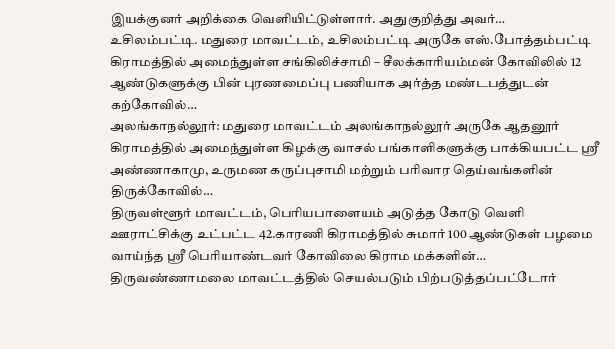இயக்குனர் அறிக்கை வெளியிட்டுள்ளார். அதுகுறித்து அவர்…
உசிலம்பட்டி. மதுரை மாவட்டம், உசிலம்பட்டி அருகே எஸ்.போத்தம்பட்டி கிராமத்தில் அமைந்துள்ள சங்கிலிச்சாமி – சீலக்காரியம்மன் கோவிலில் 12 ஆண்டுகளுக்கு பின் புரணமைப்பு பணியாக அர்த்த மண்டபத்துடன் கற்கோவில்…
அலங்காநல்லூர்: மதுரை மாவட்டம் அலங்காநல்லூர் அருகே ஆதனூர் கிராமத்தில் அமைந்துள்ள கிழக்கு வாசல் பங்காளிகளுக்கு பாக்கியபட்ட ஸ்ரீ அண்ணாகாமு, உருமண கருப்புசாமி மற்றும் பரிவார தெய்வங்களின் திருக்கோவில்…
திருவள்ளூர் மாவட்டம், பெரியபாளையம் அடுத்த கோடு வெளி ஊராட்சிக்கு உட்பட்ட 42.காரணி கிராமத்தில் சுமார் 100 ஆண்டுகள் பழமை வாய்ந்த ஸ்ரீ பெரியாண்டவர் கோவிலை கிராம மக்களின்…
திருவண்ணாமலை மாவட்டத்தில் செயல்படும் பிற்படுத்தப்பட்டோர்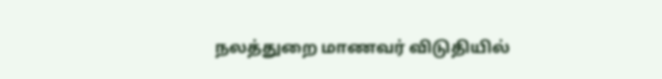நலத்துறை மாணவர் விடுதியில்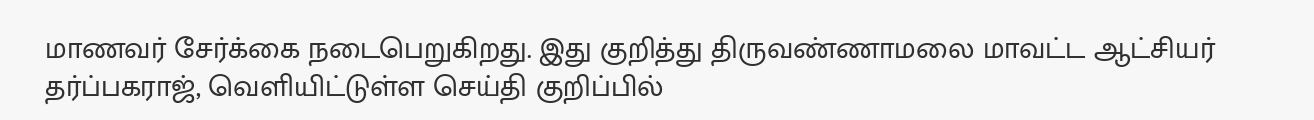மாணவர் சேர்க்கை நடைபெறுகிறது. இது குறித்து திருவண்ணாமலை மாவட்ட ஆட்சியர் தர்ப்பகராஜ், வெளியிட்டுள்ள செய்தி குறிப்பில்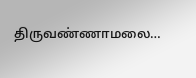திருவண்ணாமலை…